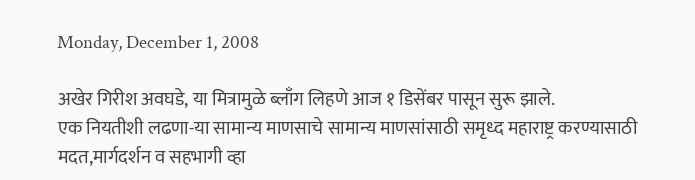Monday, December 1, 2008

अखेर गिरीश अवघडे, या मित्रामुळे ब्लाँग लिहणे आज १ डिसेंबर पासून सुरू झाले.
एक नियतीशी लढणा-या सामान्य माणसाचे सामान्य माणसांसाठी समृध्द महाराष्ट्र करण्यासाठी मदत,मार्गदर्शन व सहभागी व्हा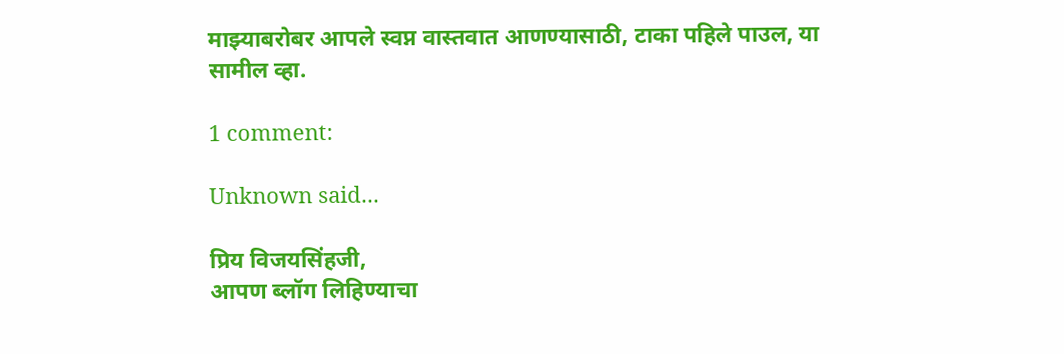माझ्याबरोबर आपले स्वप्न वास्तवात आणण्यासाठी, टाका पहिले पाउल, या सामील व्हा.

1 comment:

Unknown said...

प्रिय विजयसिंहजी,
आपण ब्लॉग लिहिण्याचा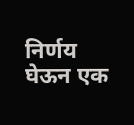निर्णय घेऊन एक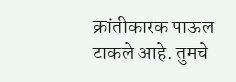क्रांतीकारक पाऊल टाकले आहे. तुमचे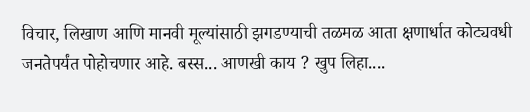विचार, लिखाण आणि मानवी मूल्यांसाठी झगडण्याची तळमळ आता क्षणार्धात कोट्यवधी जनतेपर्यंत पोहोचणार आहे. बस्स... आणखी काय ? खुप लिहा....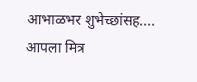आभाळभर शुभेच्छांसह....
आपला मित्र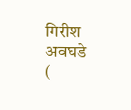गिरीश अवघडे
(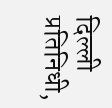दिल्ली प्रतिनिधी,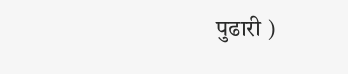पुढारी )